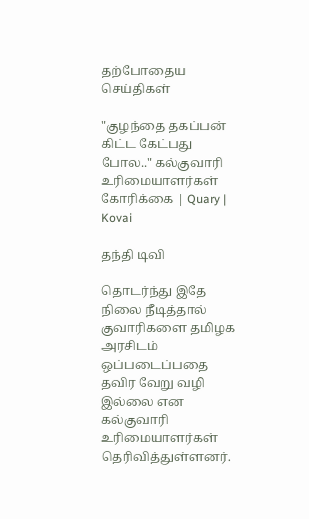தற்போதைய செய்திகள்

"குழந்தை தகப்பன் கிட்ட கேட்பது போல.." கல்குவாரி உரிமையாளர்கள் கோரிக்கை | Quary | Kovai

தந்தி டிவி

தொடர்ந்து இதே நிலை நீடித்தால் குவாரிகளை தமிழக அரசிடம் ஒப்படைப்பதை தவிர வேறு வழி இல்லை என கல்குவாரி உரிமையாளர்கள் தெரிவித்துள்ளனர்.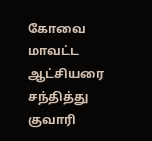கோவை மாவட்ட ஆட்சியரை சந்தித்து குவாரி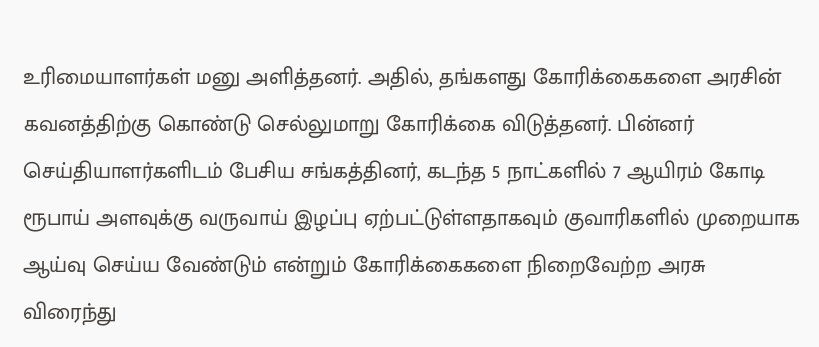உரிமையாளர்கள் மனு அளித்தனர். அதில், தங்களது கோரிக்கைகளை அரசின் கவனத்திற்கு கொண்டு செல்லுமாறு கோரிக்கை விடுத்தனர். பின்னர் செய்தியாளர்களிடம் பேசிய சங்கத்தினர், கடந்த 5 நாட்களில் 7 ஆயிரம் கோடி ரூபாய் அளவுக்கு வருவாய் இழப்பு ஏற்பட்டுள்ளதாகவும் குவாரிகளில் முறையாக ஆய்வு செய்ய வேண்டும் என்றும் கோரிக்கைகளை நிறைவேற்ற அரசு விரைந்து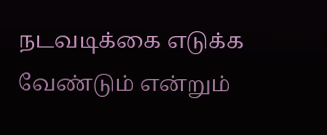நடவடிக்கை எடுக்க வேண்டும் என்றும்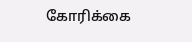கோரிக்கை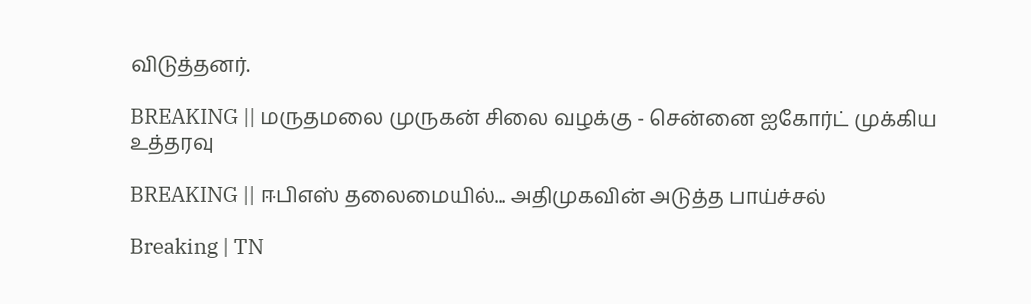விடுத்தனர்.

BREAKING || மருதமலை முருகன் சிலை வழக்கு - சென்னை ஐகோர்ட் முக்கிய உத்தரவு

BREAKING || ஈபிஎஸ் தலைமையில்... அதிமுகவின் அடுத்த பாய்ச்சல்

Breaking | TN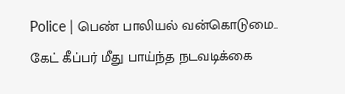Police | பெண் பாலியல் வன்கொடுமை.. கேட் கீப்பர் மீது பாய்ந்த நடவடிக்கை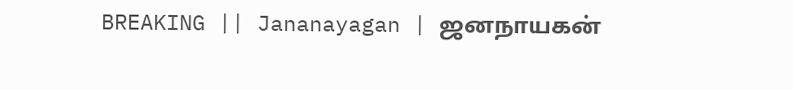BREAKING || Jananayagan | ஜனநாயகன்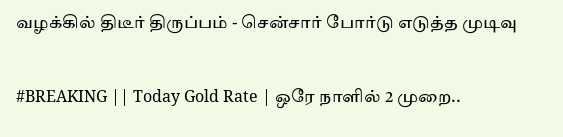வழக்கில் திடீர் திருப்பம் - சென்சார் போர்டு எடுத்த முடிவு

#BREAKING || Today Gold Rate | ஒரே நாளில் 2 முறை..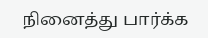நினைத்து பார்க்க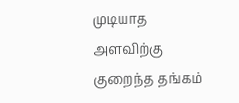முடியாத அளவிற்கு குறைந்த தங்கம்